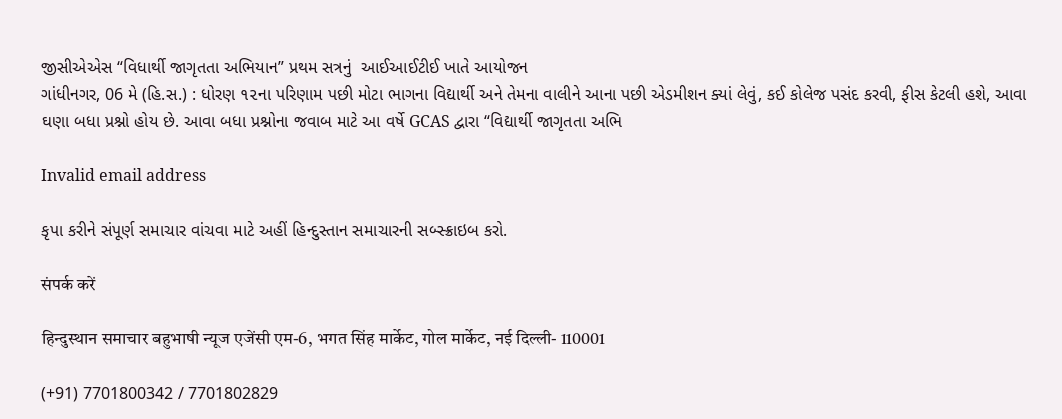જીસીએએસ “વિધાર્થી જાગૃતતા અભિયાન” પ્રથમ સત્રનું  આઈઆઈટીઈ ખાતે આયોજન
ગાંધીનગર, 06 મે (હિ.સ.) : ધોરણ ૧૨ના પરિણામ પછી મોટા ભાગના વિદ્યાર્થી અને તેમના વાલીને આના પછી એડમીશન ક્યાં લેવું, કઈ કોલેજ પસંદ કરવી, ફીસ કેટલી હશે, આવા ઘણા બધા પ્રશ્નો હોય છે. આવા બધા પ્રશ્નોના જવાબ માટે આ વર્ષે GCAS દ્વારા “વિદ્યાર્થી જાગૃતતા અભિ

Invalid email address

કૃપા કરીને સંપૂર્ણ સમાચાર વાંચવા માટે અહીં હિન્દુસ્તાન સમાચારની સબ્સ્ક્રાઇબ કરો.

संपर्क करें

हिन्दुस्थान समाचार बहुभाषी न्यूज एजेंसी एम-6, भगत सिंह मार्केट, गोल मार्केट, नई दिल्ली- 110001

(+91) 7701800342 / 7701802829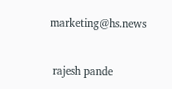marketing@hs.news


 rajesh pande